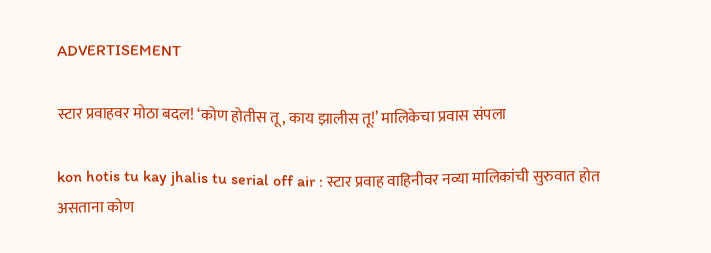ADVERTISEMENT

स्टार प्रवाहवर मोठा बदल! ‘कोण होतीस तू, काय झालीस तू!’ मालिकेचा प्रवास संपला

kon hotis tu kay jhalis tu serial off air : स्टार प्रवाह वाहिनीवर नव्या मालिकांची सुरुवात होत असताना कोण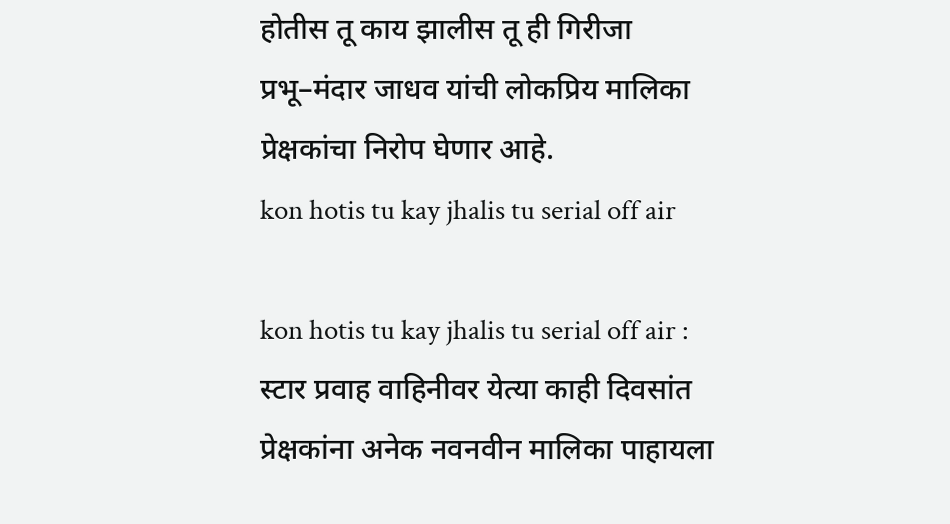होतीस तू काय झालीस तू ही गिरीजा प्रभू–मंदार जाधव यांची लोकप्रिय मालिका प्रेक्षकांचा निरोप घेणार आहे.
kon hotis tu kay jhalis tu serial off air

kon hotis tu kay jhalis tu serial off air : स्टार प्रवाह वाहिनीवर येत्या काही दिवसांत प्रेक्षकांना अनेक नवनवीन मालिका पाहायला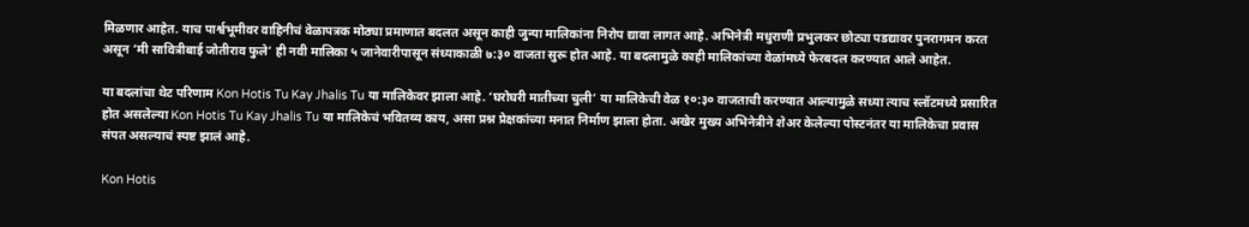मिळणार आहेत. याच पार्श्वभूमीवर वाहिनीचं वेळापत्रक मोठ्या प्रमाणात बदलत असून काही जुन्या मालिकांना निरोप द्यावा लागत आहे. अभिनेत्री मधुराणी प्रभुलकर छोट्या पडद्यावर पुनरागमन करत असून ‘मी सावित्रीबाई जोतीराव फुले’ ही नवी मालिका ५ जानेवारीपासून संध्याकाळी ७:३० वाजता सुरू होत आहे. या बदलामुळे काही मालिकांच्या वेळांमध्ये फेरबदल करण्यात आले आहेत.

या बदलांचा थेट परिणाम Kon Hotis Tu Kay Jhalis Tu या मालिकेवर झाला आहे. ‘घरोघरी मातीच्या चुली’ या मालिकेची वेळ १०:३० वाजताची करण्यात आल्यामुळे सध्या त्याच स्लॉटमध्ये प्रसारित होत असलेल्या Kon Hotis Tu Kay Jhalis Tu या मालिकेचं भवितव्य काय, असा प्रश्न प्रेक्षकांच्या मनात निर्माण झाला होता. अखेर मुख्य अभिनेत्रीने शेअर केलेल्या पोस्टनंतर या मालिकेचा प्रवास संपत असल्याचं स्पष्ट झालं आहे.

Kon Hotis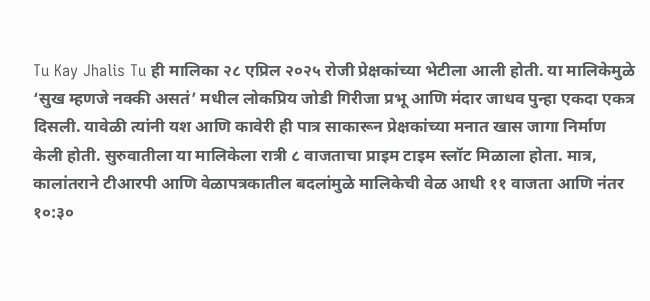Tu Kay Jhalis Tu ही मालिका २८ एप्रिल २०२५ रोजी प्रेक्षकांच्या भेटीला आली होती. या मालिकेमुळे ‘सुख म्हणजे नक्की असतं’ मधील लोकप्रिय जोडी गिरीजा प्रभू आणि मंदार जाधव पुन्हा एकदा एकत्र दिसली. यावेळी त्यांनी यश आणि कावेरी ही पात्र साकारून प्रेक्षकांच्या मनात खास जागा निर्माण केली होती. सुरुवातीला या मालिकेला रात्री ८ वाजताचा प्राइम टाइम स्लॉट मिळाला होता. मात्र, कालांतराने टीआरपी आणि वेळापत्रकातील बदलांमुळे मालिकेची वेळ आधी ११ वाजता आणि नंतर १०:३०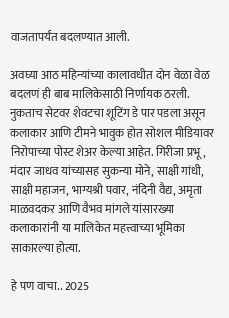वाजतापर्यंत बदलण्यात आली.

अवघ्या आठ महिन्यांच्या कालावधीत दोन वेळा वेळ बदलणं ही बाब मालिकेसाठी निर्णायक ठरली. नुकताच सेटवर शेवटचा शूटिंग डे पार पडला असून कलाकार आणि टीमने भावुक होत सोशल मीडियावर निरोपाच्या पोस्ट शेअर केल्या आहेत. गिरीजा प्रभू, मंदार जाधव यांच्यासह सुकन्या मोने, साक्षी गांधी, साक्षी महाजन, भाग्यश्री पवार, नंदिनी वैद्य, अमृता माळवदकर आणि वैभव मांगले यांसारख्या कलाकारांनी या मालिकेत महत्त्वाच्या भूमिका साकारल्या होत्या.

हे पण वाचा.. 2025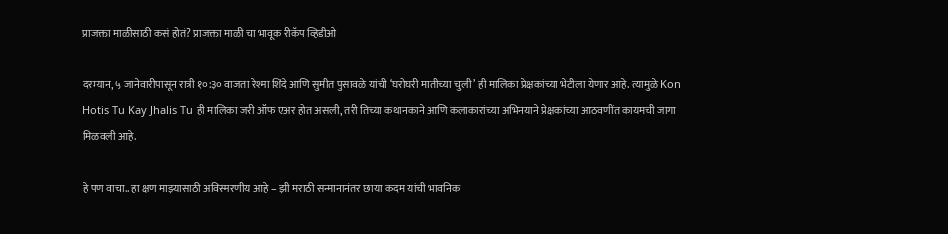प्राजक्ता माळीसाठी कसं होतं? प्राजक्ता माळी चा भावूक रीकॅप व्हिडीओ

दरम्यान, ५ जानेवारीपासून रात्री १०:३० वाजता रेश्मा शिंदे आणि सुमीत पुसावळे यांची ‘घरोघरी मातीच्या चुली’ ही मालिका प्रेक्षकांच्या भेटीला येणार आहे. त्यामुळे Kon Hotis Tu Kay Jhalis Tu ही मालिका जरी ऑफ एअर होत असली, तरी तिच्या कथानकाने आणि कलाकारांच्या अभिनयाने प्रेक्षकांच्या आठवणींत कायमची जागा मिळवली आहे.

हे पण वाचा.. हा क्षण माझ्यासाठी अविस्मरणीय आहे – झी मराठी सन्मानानंतर छाया कदम यांची भावनिक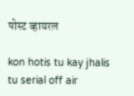पोस्ट व्हायरल

kon hotis tu kay jhalis tu serial off air